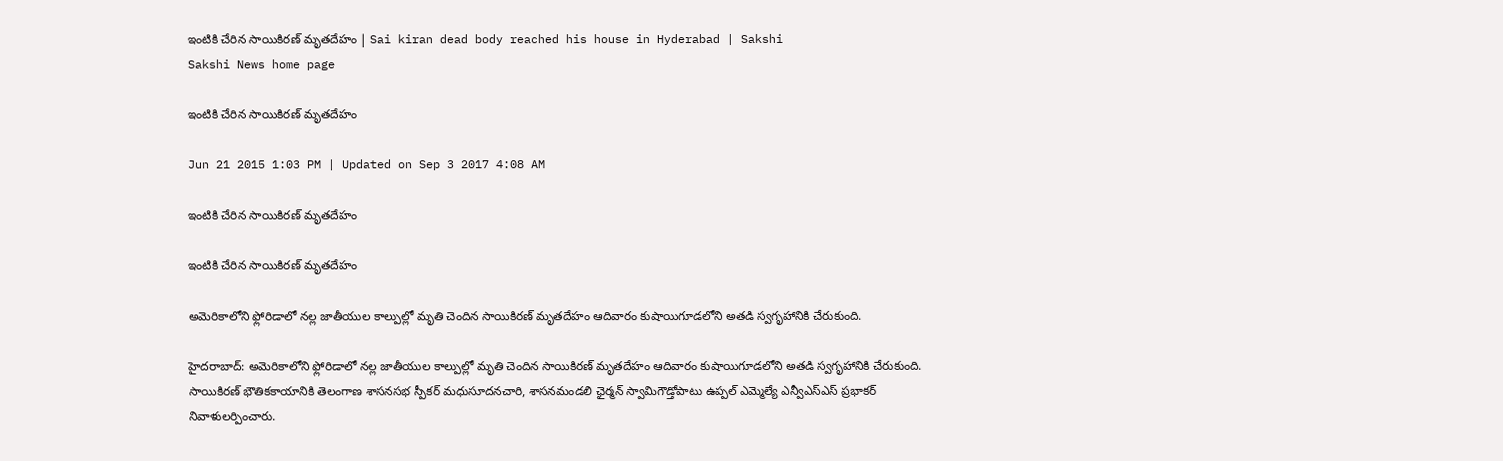ఇంటికి చేరిన సాయికిరణ్ మృతదేహం | Sai kiran dead body reached his house in Hyderabad | Sakshi
Sakshi News home page

ఇంటికి చేరిన సాయికిరణ్ మృతదేహం

Jun 21 2015 1:03 PM | Updated on Sep 3 2017 4:08 AM

ఇంటికి చేరిన సాయికిరణ్ మృతదేహం

ఇంటికి చేరిన సాయికిరణ్ మృతదేహం

అమెరికాలోని ఫ్లోరిడాలో నల్ల జాతీయుల కాల్పుల్లో మృతి చెందిన సాయికిరణ్ మృతదేహం ఆదివారం కుషాయిగూడలోని అతడి స్వగృహానికి చేరుకుంది.

హైదరాబాద్: అమెరికాలోని ఫ్లోరిడాలో నల్ల జాతీయుల కాల్పుల్లో మృతి చెందిన సాయికిరణ్ మృతదేహం ఆదివారం కుషాయిగూడలోని అతడి స్వగృహానికి చేరుకుంది. సాయికిరణ్ భౌతికకాయానికి తెలంగాణ శాసనసభ స్పీకర్ మధుసూదనచారి, శాసనమండలి ఛైర్మన్ స్వామిగౌడ్తోపాటు ఉప్పల్ ఎమ్మెల్యే ఎన్వీఎస్ఎస్ ప్రభాకర్ నివాళులర్పించారు.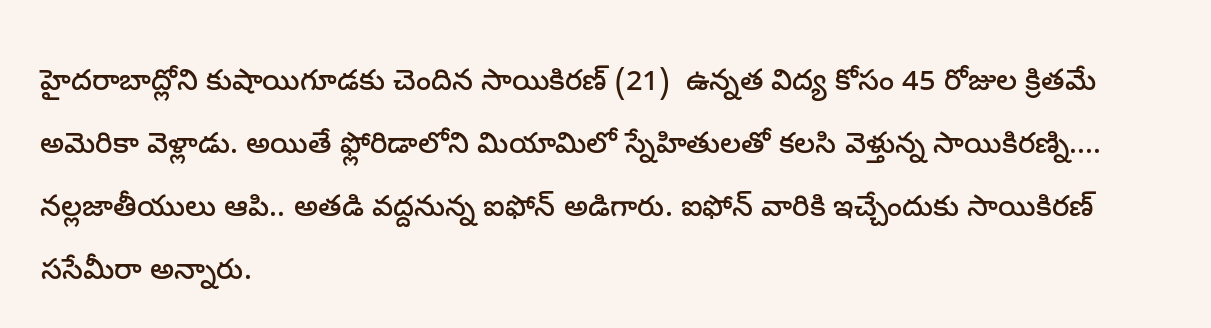హైదరాబాద్లోని కుషాయిగూడకు చెందిన సాయికిరణ్ (21)  ఉన్నత విద్య కోసం 45 రోజుల క్రితమే అమెరికా వెళ్లాడు. అయితే ఫ్లోరిడాలోని మియామిలో స్నేహితులతో కలసి వెళ్తున్న సాయికిరణ్ని.... నల్లజాతీయులు ఆపి.. అతడి వద్దనున్న ఐఫోన్ అడిగారు. ఐఫోన్ వారికి ఇచ్చేందుకు సాయికిరణ్ ససేమీరా అన్నారు.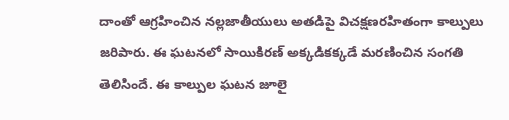దాంతో ఆగ్రహించిన నల్లజాతీయులు అతడిపై విచక్షణరహితంగా కాల్పులు జరిపారు. ఈ ఘటనలో సాయికిరణ్ అక్కడికక్కడే మరణించిన సంగతి తెలిసిందే. ఈ కాల్పుల ఘటన జూలై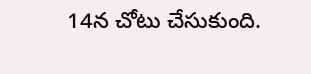14న చోటు చేసుకుంది.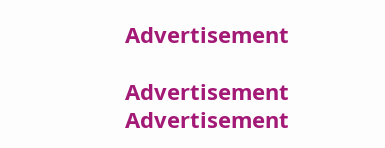Advertisement

Advertisement
Advertisement